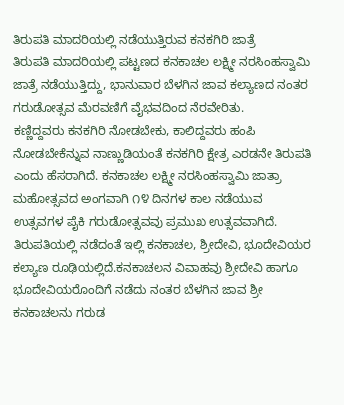ತಿರುಪತಿ ಮಾದರಿಯಲ್ಲಿ ನಡೆಯುತ್ತಿರುವ ಕನಕಗಿರಿ ಜಾತ್ರೆ
ತಿರುಪತಿ ಮಾದರಿಯಲ್ಲಿ ಪಟ್ಟಣದ ಕನಕಾಚಲ ಲಕ್ಷ್ಮೀ ನರಸಿಂಹಸ್ವಾಮಿ ಜಾತ್ರೆ ನಡೆಯುತ್ತಿದ್ದು, ಭಾನುವಾರ ಬೆಳಗಿನ ಜಾವ ಕಲ್ಯಾಣದ ನಂತರ ಗರುಡೋತ್ಸವ ಮೆರವಣಿಗೆ ವೈಭವದಿಂದ ನೆರವೇರಿತು.
ಕಣ್ಣಿದ್ದವರು ಕನಕಗಿರಿ ನೋಡಬೇಕು, ಕಾಲಿದ್ದವರು ಹಂಪಿ ನೋಡಬೇಕೆನ್ನುವ ನಾಣ್ಣುಡಿಯಂತೆ ಕನಕಗಿರಿ ಕ್ಷೇತ್ರ ಎರಡನೇ ತಿರುಪತಿ ಎಂದು ಹೆಸರಾಗಿದೆ. ಕನಕಾಚಲ ಲಕ್ಷ್ಮೀ ನರಸಿಂಹಸ್ವಾಮಿ ಜಾತ್ರಾ ಮಹೋತ್ಸವದ ಅಂಗವಾಗಿ ೧೪ ದಿನಗಳ ಕಾಲ ನಡೆಯುವ ಉತ್ಸವಗಳ ಪೈಕಿ ಗರುಡೋತ್ಸವವು ಪ್ರಮುಖ ಉತ್ಸವವಾಗಿದೆ. ತಿರುಪತಿಯಲ್ಲಿ ನಡೆದಂತೆ ಇಲ್ಲಿ ಕನಕಾಚಲ, ಶ್ರೀದೇವಿ, ಭೂದೇವಿಯರ ಕಲ್ಯಾಣ ರೂಢಿಯಲ್ಲಿದೆ.ಕನಕಾಚಲನ ವಿವಾಹವು ಶ್ರೀದೇವಿ ಹಾಗೂ ಭೂದೇವಿಯರೊಂದಿಗೆ ನಡೆದು ನಂತರ ಬೆಳಗಿನ ಜಾವ ಶ್ರೀ ಕನಕಾಚಲನು ಗರುಡ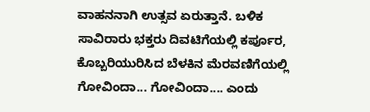ವಾಹನನಾಗಿ ಉತ್ಸವ ಏರುತ್ತಾನೆ. ಬಳಿಕ ಸಾವಿರಾರು ಭಕ್ತರು ದಿವಟಿಗೆಯಲ್ಲಿ ಕರ್ಪೂರ, ಕೊಬ್ಬರಿಯುರಿಸಿದ ಬೆಳಕಿನ ಮೆರವಣಿಗೆಯಲ್ಲಿ ಗೋವಿಂದಾ... ಗೋವಿಂದಾ.... ಎಂದು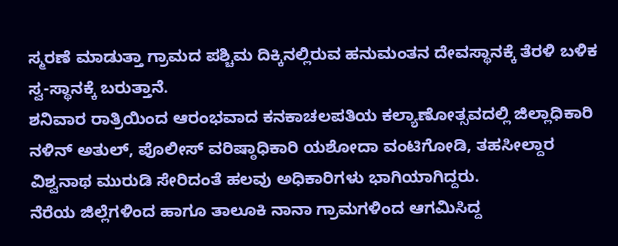ಸ್ಮರಣೆ ಮಾಡುತ್ತಾ ಗ್ರಾಮದ ಪಶ್ಚಿಮ ದಿಕ್ಕಿನಲ್ಲಿರುವ ಹನುಮಂತನ ದೇವಸ್ಥಾನಕ್ಕೆ ತೆರಳಿ ಬಳಿಕ ಸ್ವ-ಸ್ಥಾನಕ್ಕೆ ಬರುತ್ತಾನೆ.
ಶನಿವಾರ ರಾತ್ರಿಯಿಂದ ಆರಂಭವಾದ ಕನಕಾಚಲಪತಿಯ ಕಲ್ಯಾಣೋತ್ಸವದಲ್ಲಿ ಜಿಲ್ಲಾಧಿಕಾರಿ ನಳಿನ್ ಅತುಲ್, ಪೊಲೀಸ್ ವರಿಷ್ಠಾಧಿಕಾರಿ ಯಶೋದಾ ವಂಟಿಗೋಡಿ, ತಹಸೀಲ್ದಾರ ವಿಶ್ವನಾಥ ಮುರುಡಿ ಸೇರಿದಂತೆ ಹಲವು ಅಧಿಕಾರಿಗಳು ಭಾಗಿಯಾಗಿದ್ದರು.
ನೆರೆಯ ಜಿಲ್ಲೆಗಳಿಂದ ಹಾಗೂ ತಾಲೂಕಿ ನಾನಾ ಗ್ರಾಮಗಳಿಂದ ಆಗಮಿಸಿದ್ದ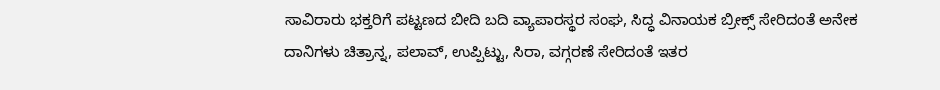ಸಾವಿರಾರು ಭಕ್ತರಿಗೆ ಪಟ್ಟಣದ ಬೀದಿ ಬದಿ ವ್ಯಾಪಾರಸ್ಥರ ಸಂಘ, ಸಿದ್ಧ ವಿನಾಯಕ ಬ್ರೀಕ್ಸ್ ಸೇರಿದಂತೆ ಅನೇಕ ದಾನಿಗಳು ಚಿತ್ರಾನ್ನ, ಪಲಾವ್, ಉಪ್ಪಿಟ್ಟು, ಸಿರಾ, ವಗ್ಗರಣೆ ಸೇರಿದಂತೆ ಇತರ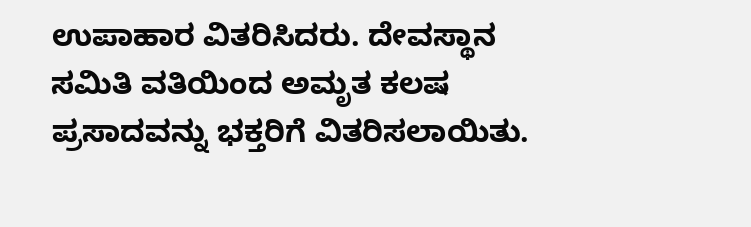ಉಪಾಹಾರ ವಿತರಿಸಿದರು. ದೇವಸ್ಥಾನ ಸಮಿತಿ ವತಿಯಿಂದ ಅಮೃತ ಕಲಷ ಪ್ರಸಾದವನ್ನು ಭಕ್ತರಿಗೆ ವಿತರಿಸಲಾಯಿತು.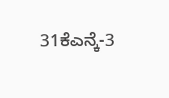31ಕೆಎನ್ಕೆ-3